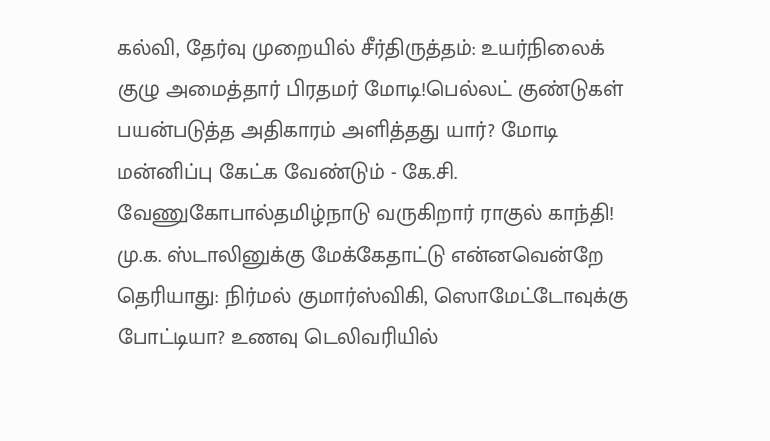கல்வி, தேர்வு முறையில் சீர்திருத்தம்: உயர்நிலைக் குழு அமைத்தார் பிரதமர் மோடி!பெல்லட் குண்டுகள் பயன்படுத்த அதிகாரம் அளித்தது யார்? மோடி மன்னிப்பு கேட்க வேண்டும் - கே.சி. வேணுகோபால்தமிழ்நாடு வருகிறார் ராகுல் காந்தி! மு.க. ஸ்டாலினுக்கு மேக்கேதாட்டு என்னவென்றே தெரியாது: நிர்மல் குமார்ஸ்விகி, ஸொமேட்டோவுக்கு போட்டியா? உணவு டெலிவரியில்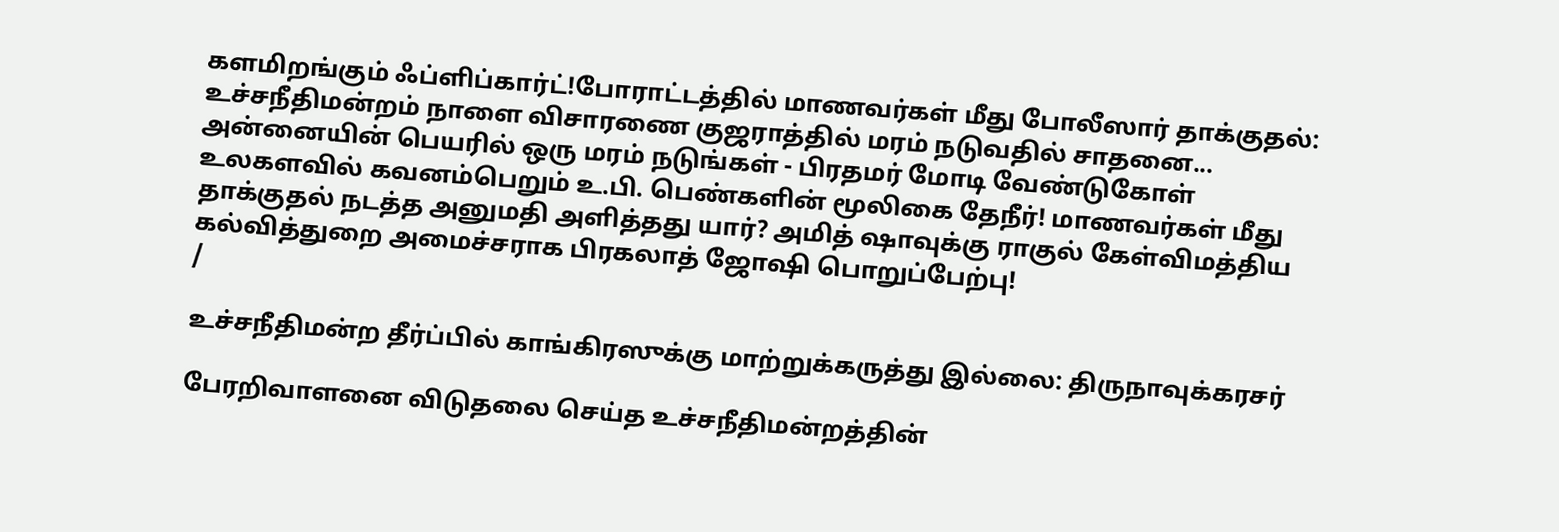களமிறங்கும் ஃப்ளிப்கார்ட்!போராட்டத்தில் மாணவர்கள் மீது போலீஸார் தாக்குதல்: உச்சநீதிமன்றம் நாளை விசாரணை குஜராத்தில் மரம் நடுவதில் சாதனை... அன்னையின் பெயரில் ஒரு மரம் நடுங்கள் - பிரதமர் மோடி வேண்டுகோள் உலகளவில் கவனம்பெறும் உ.பி. பெண்களின் மூலிகை தேநீர்! மாணவர்கள் மீது தாக்குதல் நடத்த அனுமதி அளித்தது யார்? அமித் ஷாவுக்கு ராகுல் கேள்விமத்திய கல்வித்துறை அமைச்சராக பிரகலாத் ஜோஷி பொறுப்பேற்பு!
/

உச்சநீதிமன்ற தீர்ப்பில் காங்கிரஸுக்கு மாற்றுக்கருத்து இல்லை: திருநாவுக்கரசர்

பேரறிவாளனை விடுதலை செய்த உச்சநீதிமன்றத்தின்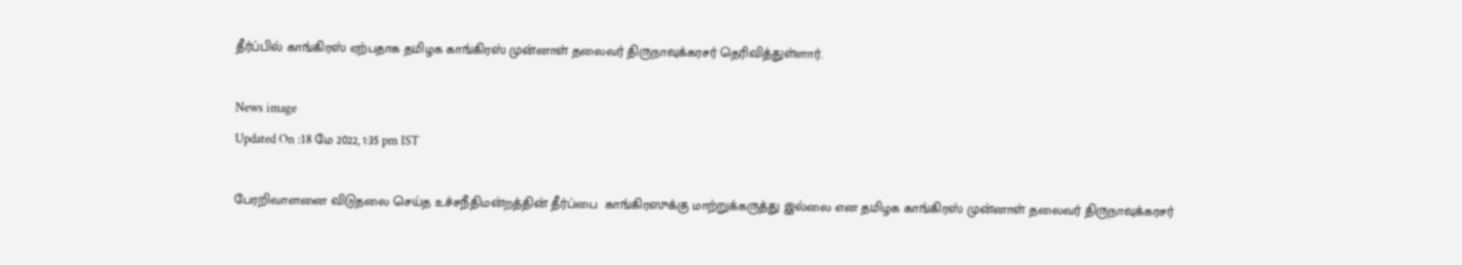தீர்ப்பில் காங்கிரஸ் ஏற்பதாக தமிழக காங்கிரஸ் முன்னாள் தலைவர் திருநாவுக்கரசர் தெரிவித்துள்ளார்.

News image
Updated On :18 மே 2022, 1:35 pm IST

பேரறிவாளனை விடுதலை செய்த உச்சநீதிமன்றத்தின் தீர்ப்பை  காங்கிரஸுக்கு மாற்றுக்கருத்து இல்லை என தமிழக காங்கிரஸ் முன்னாள் தலைவர் திருநாவுக்கரசர்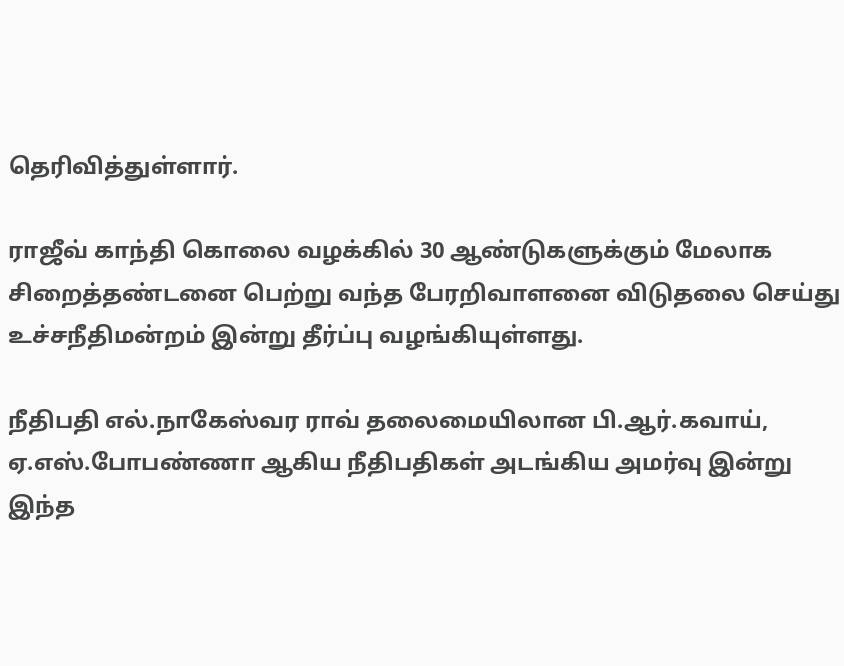தெரிவித்துள்ளார்.

ராஜீவ் காந்தி கொலை வழக்கில் 30 ஆண்டுகளுக்கும் மேலாக சிறைத்தண்டனை பெற்று வந்த பேரறிவாளனை விடுதலை செய்து உச்சநீதிமன்றம் இன்று தீர்ப்பு வழங்கியுள்ளது.

நீதிபதி எல்.நாகேஸ்வர ராவ் தலைமையிலான பி.ஆர்.கவாய், ஏ.எஸ்.போபண்ணா ஆகிய நீதிபதிகள் அடங்கிய அமர்வு இன்று இந்த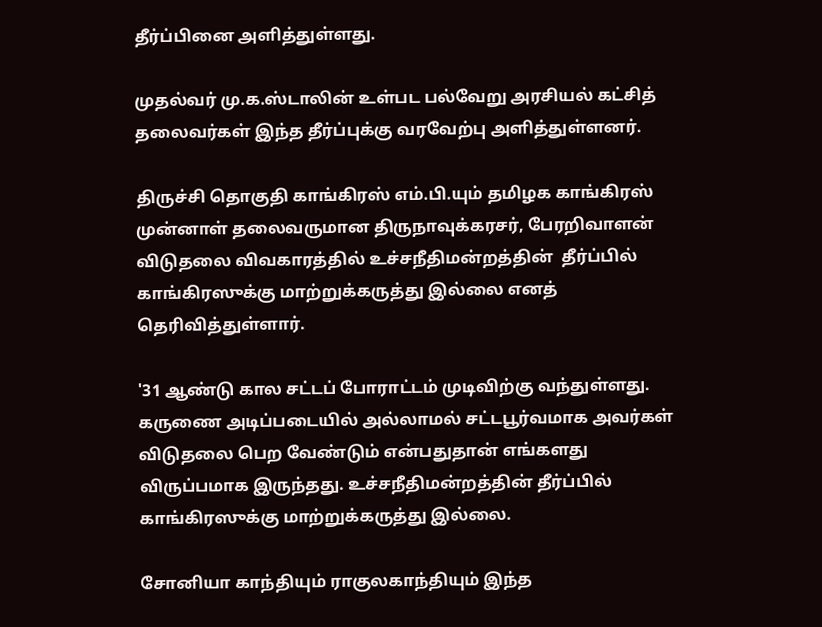தீர்ப்பினை அளித்துள்ளது.

முதல்வர் மு.க.ஸ்டாலின் உள்பட பல்வேறு அரசியல் கட்சித் தலைவர்கள் இந்த தீர்ப்புக்கு வரவேற்பு அளித்துள்ளனர்.

திருச்சி தொகுதி காங்கிரஸ் எம்.பி.யும் தமிழக காங்கிரஸ் முன்னாள் தலைவருமான திருநாவுக்கரசர், பேரறிவாளன் விடுதலை விவகாரத்தில் உச்சநீதிமன்றத்தின்  தீர்ப்பில் காங்கிரஸுக்கு மாற்றுக்கருத்து இல்லை எனத் தெரிவித்துள்ளார்.

'31 ஆண்டு கால சட்டப் போராட்டம் முடிவிற்கு வந்துள்ளது. கருணை அடிப்படையில் அல்லாமல் சட்டபூர்வமாக அவர்கள் விடுதலை பெற வேண்டும் என்பதுதான் எங்களது விருப்பமாக இருந்தது. உச்சநீதிமன்றத்தின் தீர்ப்பில் காங்கிரஸுக்கு மாற்றுக்கருத்து இல்லை.

சோனியா காந்தியும் ராகுலகாந்தியும் இந்த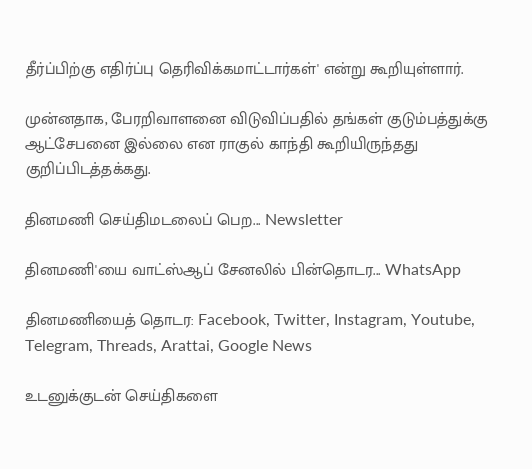தீர்ப்பிற்கு எதிர்ப்பு தெரிவிக்கமாட்டார்கள்' என்று கூறியுள்ளார்.

முன்னதாக, பேரறிவாளனை விடுவிப்பதில் தங்கள் குடும்பத்துக்கு ஆட்சேபனை இல்லை என ராகுல் காந்தி கூறியிருந்தது குறிப்பிடத்தக்கது.

தினமணி செய்திமடலைப் பெற... Newsletter

தினமணி'யை வாட்ஸ்ஆப் சேனலில் பின்தொடர... WhatsApp

தினமணியைத் தொடர: Facebook, Twitter, Instagram, Youtube, Telegram, Threads, Arattai, Google News

உடனுக்குடன் செய்திகளை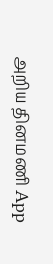அறிய தினமணி App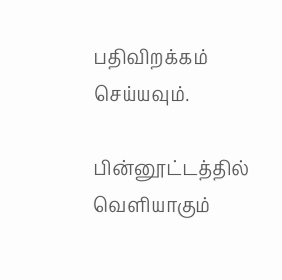பதிவிறக்கம் செய்யவும்.

பின்னூட்டத்தில் வெளியாகும்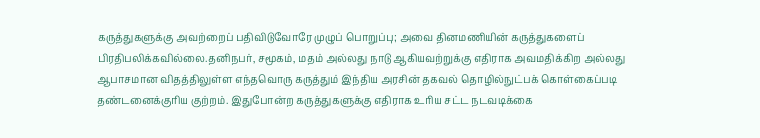கருத்துகளுக்கு அவற்றைப் பதிவிடுவோரே முழுப் பொறுப்பு; அவை தினமணியின் கருத்துகளைப் பிரதிபலிக்கவில்லை.தனிநபர், சமூகம், மதம் அல்லது நாடு ஆகியவற்றுக்கு எதிராக அவமதிக்கிற அல்லது ஆபாசமான விதத்திலுள்ள எந்தவொரு கருத்தும் இந்திய அரசின் தகவல் தொழில்நுட்பக் கொள்கைப்படி தண்டனைக்குரிய குற்றம். இதுபோன்ற கருத்துகளுக்கு எதிராக உரிய சட்ட நடவடிக்கை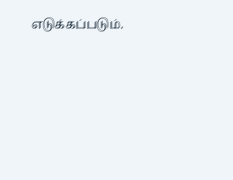எடுக்கப்படும்.